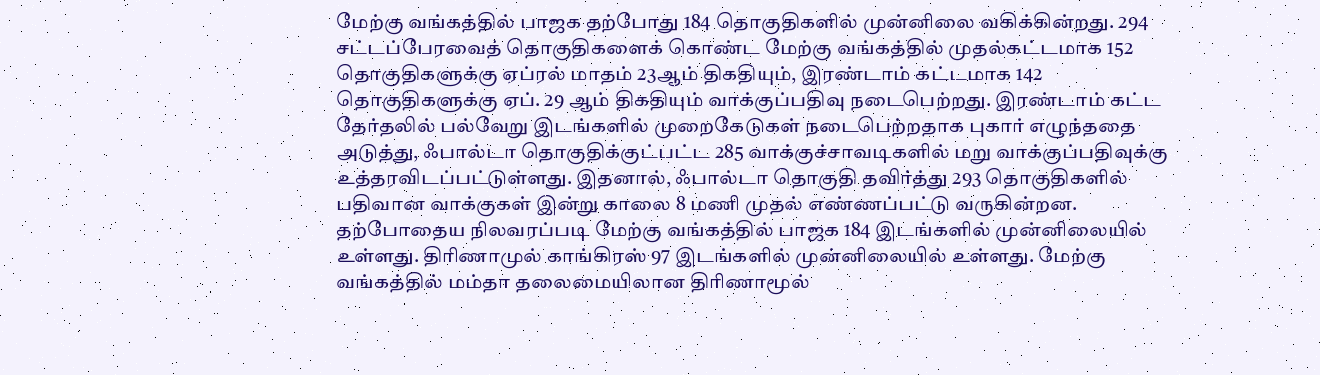மேற்கு வங்கத்தில் பாஜக தற்போது 184 தொகுதிகளில் முன்னிலை வகிக்கின்றது. 294 சட்டப்பேரவைத் தொகுதிகளைக் கொண்ட மேற்கு வங்கத்தில் முதல்கட்டமாக 152 தொகுதிகளுக்கு ஏப்ரல் மாதம் 23ஆம் திகதியும், இரண்டாம் கட்டமாக 142 தொகுதிகளுக்கு ஏப். 29 ஆம் திகதியும் வாக்குப்பதிவு நடைபெற்றது. இரண்டாம் கட்ட தேர்தலில் பல்வேறு இடங்களில் முறைகேடுகள் நடைபெற்றதாக புகார் எழுந்ததை அடுத்து, ஃபால்டா தொகுதிக்குட்பட்ட 285 வாக்குச்சாவடிகளில் மறு வாக்குப்பதிவுக்கு உத்தரவிடப்பட்டுள்ளது. இதனால், ஃபால்டா தொகுதி தவிர்த்து 293 தொகுதிகளில் பதிவான வாக்குகள் இன்று காலை 8 மணி முதல் எண்ணப்பட்டு வருகின்றன.
தற்போதைய நிலவரப்படி மேற்கு வங்கத்தில் பாஜக 184 இடங்களில் முன்னிலையில் உள்ளது. திரிணாமுல் காங்கிரஸ் 97 இடங்களில் முன்னிலையில் உள்ளது. மேற்கு வங்கத்தில் மம்தா தலைமையிலான திரிணாமூல்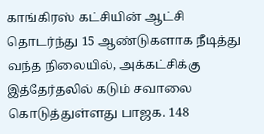காங்கிரஸ் கட்சியின் ஆட்சி தொடர்ந்து 15 ஆண்டுகளாக நீடித்து வந்த நிலையில், அக்கட்சிக்கு இத்தேர்தலில் கடும் சவாலை கொடுத்துள்ளது பாஜக. 148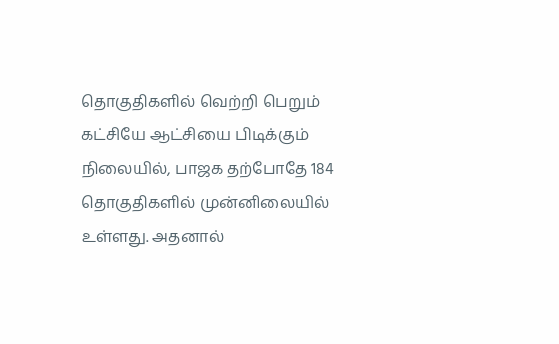தொகுதிகளில் வெற்றி பெறும் கட்சியே ஆட்சியை பிடிக்கும் நிலையில், பாஜக தற்போதே 184 தொகுதிகளில் முன்னிலையில் உள்ளது. அதனால்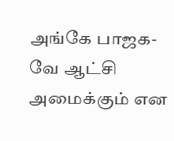அங்கே பாஜக-வே ஆட்சி அமைக்கும் என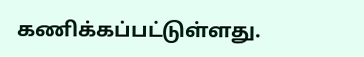கணிக்கப்பட்டுள்ளது.